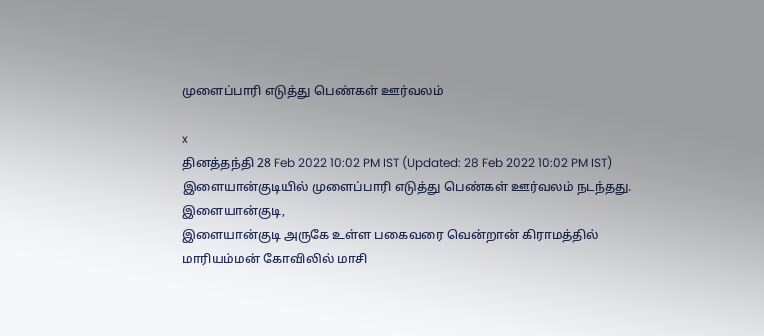முளைப்பாரி எடுத்து பெண்கள் ஊர்வலம்

x
தினத்தந்தி 28 Feb 2022 10:02 PM IST (Updated: 28 Feb 2022 10:02 PM IST)
இளையான்குடியில் முளைப்பாரி எடுத்து பெண்கள் ஊர்வலம் நடந்தது.
இளையான்குடி,
இளையான்குடி அருகே உள்ள பகைவரை வென்றான் கிராமத்தில் மாரியம்மன் கோவிலில் மாசி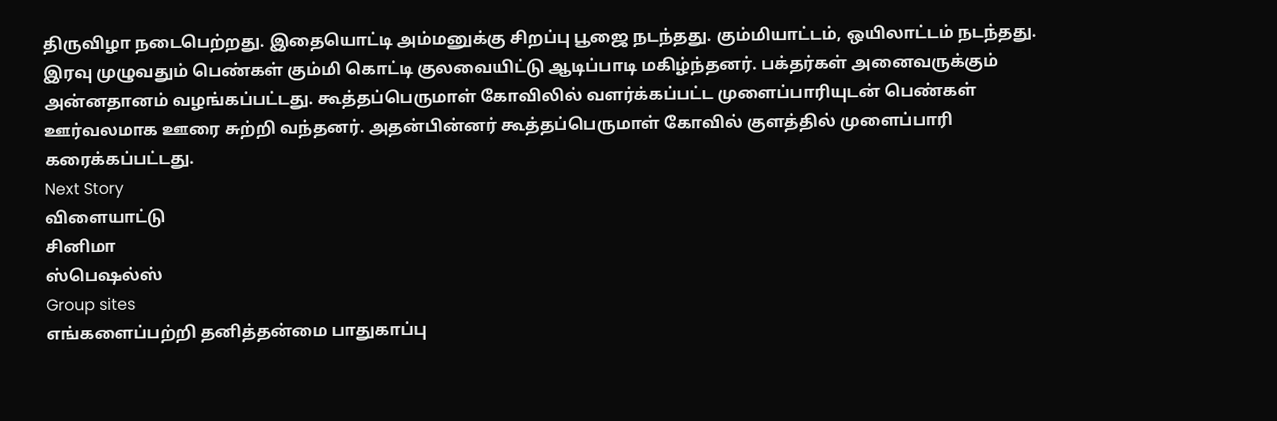திருவிழா நடைபெற்றது. இதையொட்டி அம்மனுக்கு சிறப்பு பூஜை நடந்தது. கும்மியாட்டம், ஒயிலாட்டம் நடந்தது. இரவு முழுவதும் பெண்கள் கும்மி கொட்டி குலவையிட்டு ஆடிப்பாடி மகிழ்ந்தனர். பக்தர்கள் அனைவருக்கும் அன்னதானம் வழங்கப்பட்டது. கூத்தப்பெருமாள் கோவிலில் வளர்க்கப்பட்ட முளைப்பாரியுடன் பெண்கள் ஊர்வலமாக ஊரை சுற்றி வந்தனர். அதன்பின்னர் கூத்தப்பெருமாள் கோவில் குளத்தில் முளைப்பாரி கரைக்கப்பட்டது.
Next Story
விளையாட்டு
சினிமா
ஸ்பெஷல்ஸ்
Group sites
எங்களைப்பற்றி தனித்தன்மை பாதுகாப்பு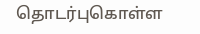தொடர்புகொள்ள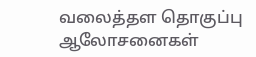வலைத்தள தொகுப்பு ஆலோசனைகள்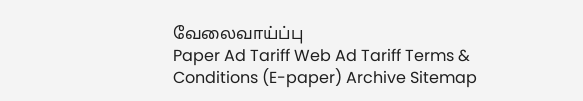வேலைவாய்ப்பு
Paper Ad Tariff Web Ad Tariff Terms & Conditions (E-paper) Archive Sitemap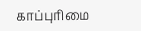காப்புரிமை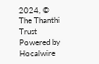2024, © The Thanthi Trust Powered by Hocalwire